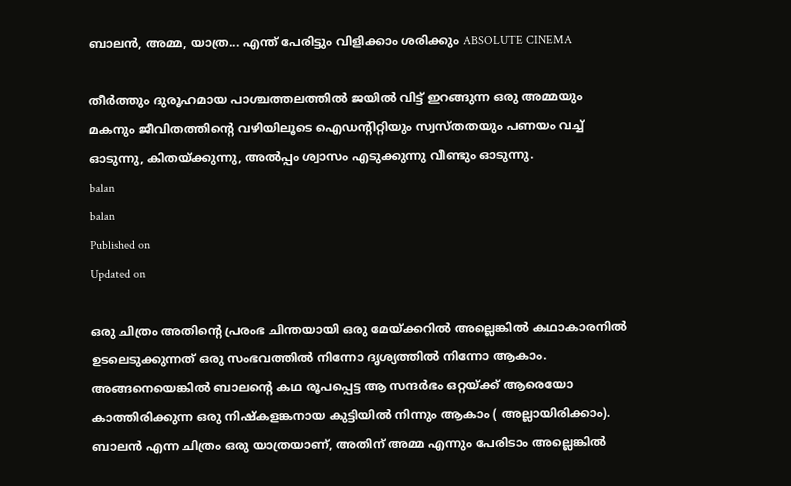ബാലന്‍, അമ്മ, യാത്ര... എന്ത് പേരിട്ടും വിളിക്കാം ശരിക്കും ABSOLUTE CINEMA

തീര്‍ത്തും ദുരൂഹമായ പാശ്ചത്തലത്തില്‍ ജയില്‍ വിട്ട് ഇറങ്ങുന്ന ഒരു അമ്മയും മകനും ജീവിതത്തിന്‍റെ വഴിയിലൂടെ ഐഡന്‍റിറ്റിയും സ്വസ്തതയും പണയം വച്ച് ഓടുന്നു, കിതയ്ക്കുന്നു, അല്‍പ്പം ശ്വാസം എടുക്കുന്നു വീണ്ടും ഓടുന്നു.
balan
balan
Published on
Updated on

ഒരു ചിത്രം അതിന്‍റെ പ്രരംഭ ചിന്തയായി ഒരു മേയ്ക്കറില്‍ അല്ലെങ്കില്‍ കഥാകാരനില്‍ ഉടലെടുക്കുന്നത് ഒരു സംഭവത്തില്‍ നിന്നോ ദൃശ്യത്തില്‍ നിന്നോ ആകാം. അങ്ങനെയെങ്കില്‍ ബാലന്‍റെ കഥ രൂപപ്പെട്ട ആ സന്ദര്‍ഭം ഒറ്റയ്ക്ക് ആരെയോ കാത്തിരിക്കുന്ന ഒരു നിഷ്കളങ്കനായ കുട്ടിയില്‍ നിന്നും ആകാം ( അല്ലായിരിക്കാം). ബാലന്‍ എന്ന ചിത്രം ഒരു യാത്രയാണ്, അതിന് അമ്മ എന്നും പേരിടാം അല്ലെങ്കില്‍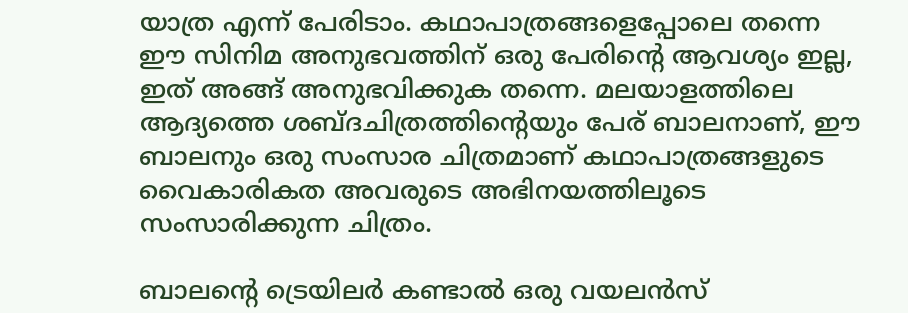യാത്ര എന്ന് പേരിടാം. കഥാപാത്രങ്ങളെപ്പോലെ തന്നെ ഈ സിനിമ അനുഭവത്തിന് ഒരു പേരിന്‍റെ ആവശ്യം ഇല്ല, ഇത് അങ്ങ് അനുഭവിക്കുക തന്നെ. മലയാളത്തിലെ ആദ്യത്തെ ശബ്ദചിത്രത്തിന്‍റെയും പേര് ബാലനാണ്, ഈ ബാലനും ഒരു സംസാര ചിത്രമാണ് കഥാപാത്രങ്ങളുടെ വൈകാരികത അവരുടെ അഭിനയത്തിലൂടെ സംസാരിക്കുന്ന ചിത്രം.

ബാലന്‍റെ ട്രെയിലര്‍ കണ്ടാല്‍ ഒരു വയലന്‍സ്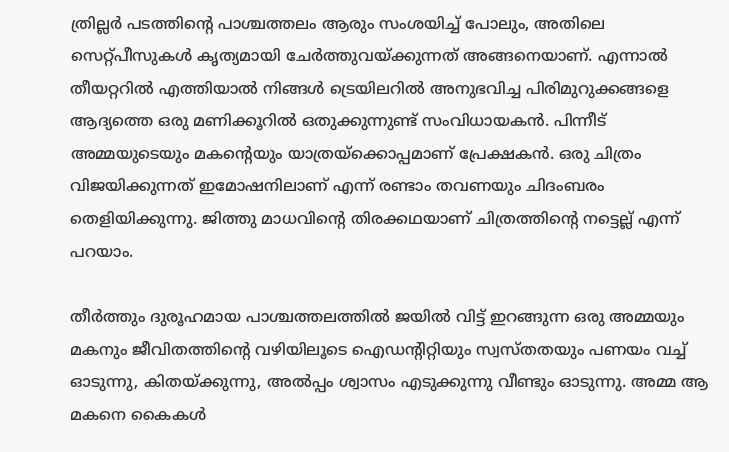ത്രില്ലര്‍ പടത്തിന്‍റെ പാശ്ചത്തലം ആരും സംശയിച്ച് പോലും, അതിലെ സെറ്റ്പീസുകള്‍ കൃത്യമായി ചേര്‍ത്തുവയ്ക്കുന്നത് അങ്ങനെയാണ്. എന്നാല്‍ തീയറ്ററില്‍ എത്തിയാല്‍ നിങ്ങള്‍ ട്രെയിലറില്‍ അനുഭവിച്ച പിരിമുറുക്കങ്ങളെ ആദ്യത്തെ ഒരു മണിക്കൂറില്‍ ഒതുക്കുന്നുണ്ട് സംവിധായകന്‍. പിന്നീട് അമ്മയുടെയും മകന്‍റെയും യാത്രയ്ക്കൊപ്പമാണ് പ്രേക്ഷകന്‍. ഒരു ചിത്രം വിജയിക്കുന്നത് ഇമോഷനിലാണ് എന്ന് രണ്ടാം തവണയും ചിദംബരം തെളിയിക്കുന്നു. ജിത്തു മാധവിന്‍റെ തിരക്കഥയാണ് ചിത്രത്തിന്‍റെ നട്ടെല്ല് എന്ന് പറയാം.

തീര്‍ത്തും ദുരൂഹമായ പാശ്ചത്തലത്തില്‍ ജയില്‍ വിട്ട് ഇറങ്ങുന്ന ഒരു അമ്മയും മകനും ജീവിതത്തിന്‍റെ വഴിയിലൂടെ ഐഡന്‍റിറ്റിയും സ്വസ്തതയും പണയം വച്ച് ഓടുന്നു, കിതയ്ക്കുന്നു, അല്‍പ്പം ശ്വാസം എടുക്കുന്നു വീണ്ടും ഓടുന്നു. അമ്മ ആ മകനെ കൈകള്‍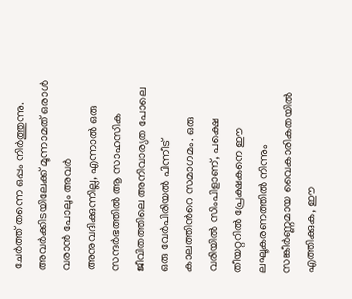ചേര്‍ത്ത് തന്നെ ഒപ്പം നിര്‍ത്തുന്നു. അവര്‍ക്കിടയിലേക്ക് മൂന്നാമത് ഒരാള്‍ വരാന്‍ പോലും അവര്‍ അനുവദിക്കുന്നില്ല, എന്നാല്‍ ഒരു സന്ദര്‍ഭത്തില്‍ ആ സാഹസിക ജീവിതത്തിലെ അനിവാര്യത പോലെ ഒരു വേര്‍പിരിയല്‍ പിന്നീട് കാലത്തിന്‍റെ സമാഗമം. ഒരു വരിയില്‍ സിംപിളാണ്, പക്ഷെ തീയറ്ററില്‍ പ്രേക്ഷകനെ ഈ ലഘൂകരണത്തില്‍ നിന്നും സങ്കീര്‍ണ്ണമായ വൈകാരികതയില്‍ എത്തിക്കുക, ഈ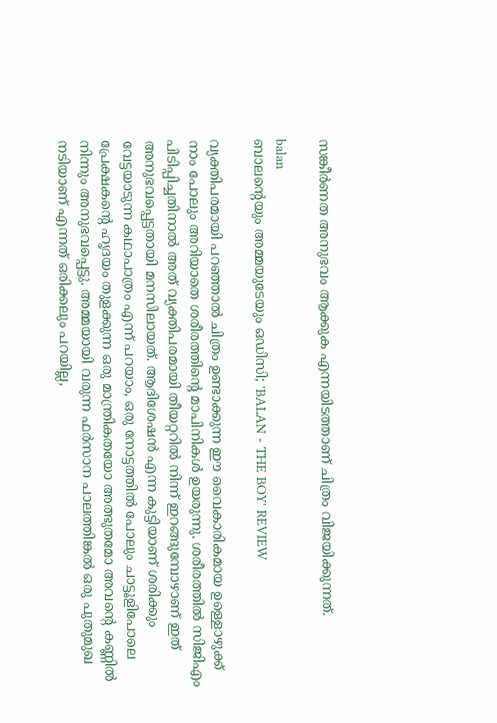സങ്കീര്‍ണത അനുഭവം ആക്കുക എന്നയിടത്താണ് ചിത്രം വിജയിക്കുന്നത്.

balan
ബാലന്റെയും അമ്മയുടേയും ഒഡിസി; 'BALAN - THE BOY' REVIEW

വ്യക്തിപരമായി പറഞ്ഞാല്‍ ചിത്രം ഉണ്ടാക്കുന്ന ഈ വൈകാരികമായ ഉള്ളൊഴുക്ക് നാം പോലും അറിയാതെ ശരീരത്തിന്‍റെ മാപിനികള്‍ ഉയരുന്നു. ശരീരത്തില്‍ സിജിഎം പിടിപ്പിച്ചതിനാല്‍ അത് വ്യക്തിപരമായി തീയറ്ററില്‍ നിന്ന് ഇറങ്ങുമ്പോഴാണ് ഇത് അനുഭവപ്പെട്ടതായി മനസിലായത്. ആദിശേഷന്‍ എന്ന കുട്ടിയാണ് ശരിക്കും വേട്ടയാടുന്ന കഥാപാത്രം എന്ന് പറയാം, ഒരു നോട്ടത്തില്‍ പോലും ചാട്ടൂളിപോലെ പ്രേക്ഷകന്‍റെ ഹൃദയം തുളക്കുന്ന ഒരു മാന്ത്രികതയോ അത്ഭുതമോ അവന്‍റെ കണ്ണില്‍ നിന്നും അനുഭവപ്പെട്ടു. അമ്മയായി വരുന്ന ഫര്‍സാന പാലത്തിങ്കല്‍ ഒരു പുതുമുഖ നടിയാണ് എന്നത് ഒരിക്കലും പറയില്ല,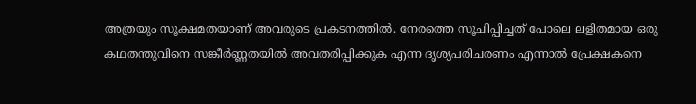അത്രയും സൂക്ഷമതയാണ് അവരുടെ പ്രകടനത്തില്‍. നേരത്തെ സൂചിപ്പിച്ചത് പോലെ ലളിതമായ ഒരു കഥതന്തുവിനെ സങ്കീര്‍ണ്ണതയില്‍ അവതരിപ്പിക്കുക എന്ന ദൃശ്യപരിചരണം എന്നാല്‍ പ്രേക്ഷകനെ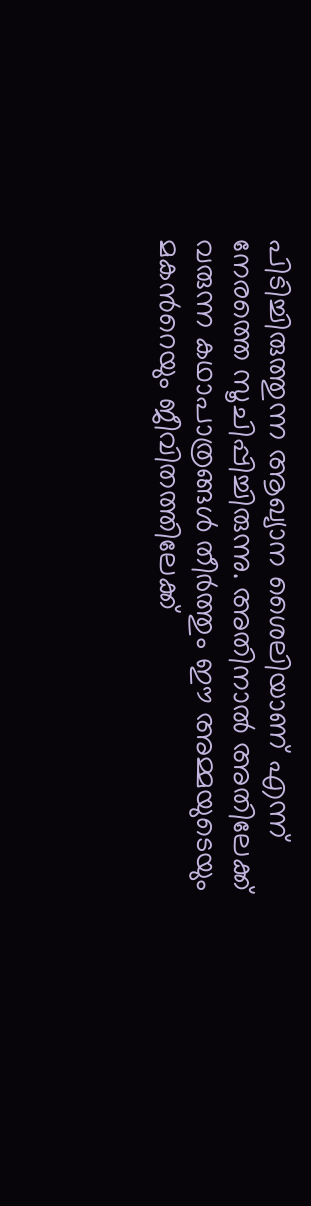പിടിച്ചിരുത്തുന്ന ആഖ്യാന ശൈലിയാണ് എന്ന് നേരത്തെ സൂചിപ്പിച്ചിരുന്നു. അതിനാല്‍ അതിലേക്ക് വരുന്ന കഥാപാത്രങ്ങള്‍ തീര്‍ത്തും ഈ അമ്മയുടെയും മകന്‍റെയും ജീവിതത്തിലേക്ക്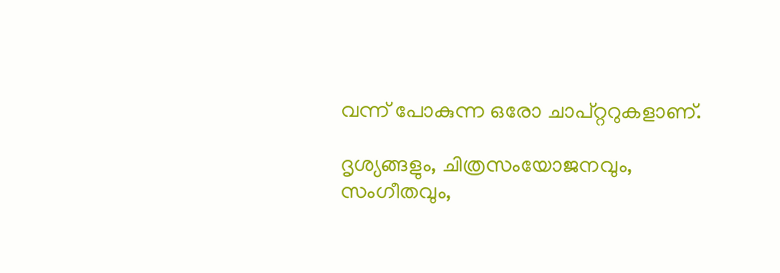വന്ന് പോകുന്ന ഒരോ ചാപ്റ്ററുകളാണ്.

ദൃശ്യങ്ങളും, ചിത്രസംയോജനവും, സംഗീതവും,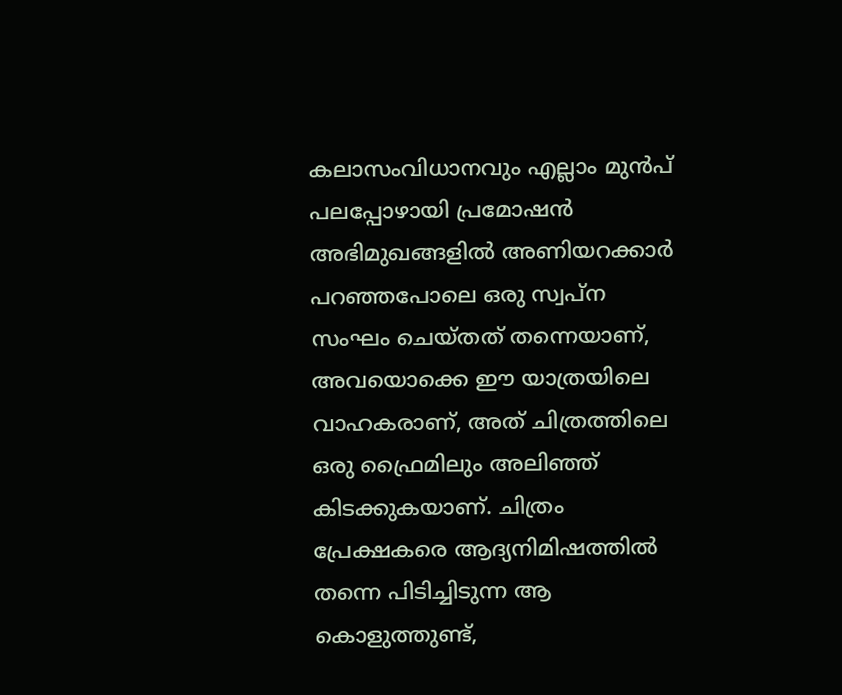കലാസംവിധാനവും എല്ലാം മുന്‍പ് പലപ്പോഴായി പ്രമോഷന്‍ അഭിമുഖങ്ങളില്‍ അണിയറക്കാര്‍ പറഞ്ഞപോലെ ഒരു സ്വപ്ന സംഘം ചെയ്തത് തന്നെയാണ്, അവയൊക്കെ ഈ യാത്രയിലെ വാഹകരാണ്, അത് ചിത്രത്തിലെ ഒരു ഫ്രൈമിലും അലിഞ്ഞ് കിടക്കുകയാണ്. ചിത്രം പ്രേക്ഷകരെ ആദ്യനിമിഷത്തില്‍ തന്നെ പിടിച്ചിടുന്ന ആ കൊളുത്തുണ്ട്,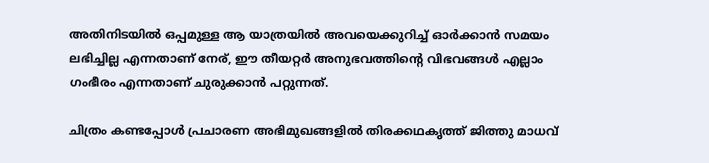അതിനിടയില്‍ ഒപ്പമുള്ള ആ യാത്രയില്‍ അവയെക്കുറിച്ച് ഓര്‍ക്കാന്‍ സമയം ലഭിച്ചില്ല എന്നതാണ് നേര്, ഈ തീയറ്റര്‍ അനുഭവത്തിന്‍റെ വിഭവങ്ങള്‍ എല്ലാം ഗംഭീരം എന്നതാണ് ചുരുക്കാന്‍ പറ്റുന്നത്.

ചിത്രം കണ്ടപ്പോള്‍ പ്രചാരണ അഭിമുഖങ്ങളില്‍ തിരക്കഥകൃത്ത് ജിത്തു മാധവ്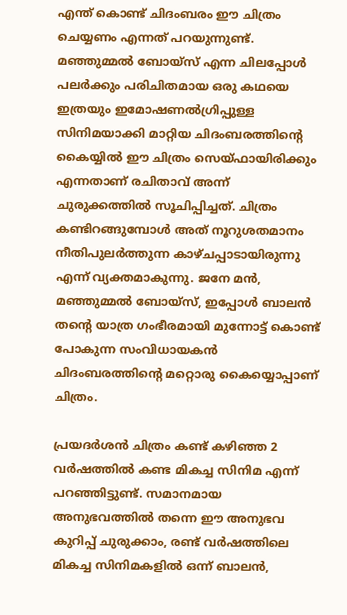എന്ത് കൊണ്ട് ചിദംബരം ഈ ചിത്രം ചെയ്യണം എന്നത് പറയുന്നുണ്ട്. മഞ്ഞുമ്മല്‍ ബോയ്സ് എന്ന ചിലപ്പോള്‍ പലര്‍ക്കും പരിചിതമായ ഒരു കഥയെ ഇത്രയും ഇമോഷണല്‍ഗ്രിപ്പുള്ള സിനിമയാക്കി മാറ്റിയ ചിദംബരത്തിന്‍റെ കൈയ്യില്‍ ഈ ചിത്രം സെയ്ഫായിരിക്കും എന്നതാണ് രചിതാവ് അന്ന് ചുരുക്കത്തില്‍ സൂചിപ്പിച്ചത്. ചിത്രം കണ്ടിറങ്ങുമ്പോള്‍ അത് നൂറുശതമാനം നീതിപുലര്‍ത്തുന്ന കാഴ്ചപ്പാടായിരുന്നു എന്ന് വ്യക്തമാകുന്നു. ജനേ മന്‍, മഞ്ഞുമ്മല്‍ ബോയ്സ്, ഇപ്പോള്‍ ബാലന്‍ തന്‍റെ യാത്ര ഗംഭീരമായി മുന്നോട്ട് കൊണ്ട് പോകുന്ന സംവിധായകന്‍ ചിദംബരത്തിന്‍റെ മറ്റൊരു കൈയ്യൊപ്പാണ് ചിത്രം.

പ്രയദര്‍ശന്‍ ചിത്രം കണ്ട് കഴിഞ്ഞ 2 വര്‍ഷത്തില്‍ കണ്ട മികച്ച സിനിമ എന്ന് പറഞ്ഞിട്ടുണ്ട്. സമാനമായ അനുഭവത്തില്‍ തന്നെ ഈ അനുഭവ കുറിപ്പ് ചുരുക്കാം, രണ്ട് വര്‍ഷത്തിലെ മികച്ച സിനിമകളില്‍ ഒന്ന് ബാലന്‍,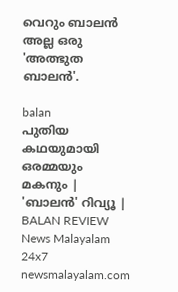വെറും ബാലന്‍ അല്ല ഒരു 'അത്ഭുത ബാലന്‍'.

balan
പുതിയ കഥയുമായി ഒരമ്മയും മകനും | 'ബാലൻ' റിവ്യൂ | BALAN REVIEW
News Malayalam 24x7
newsmalayalam.com